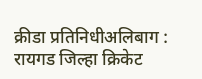क्रीडा प्रतिनिधीअलिबाग : रायगड जिल्हा क्रिकेट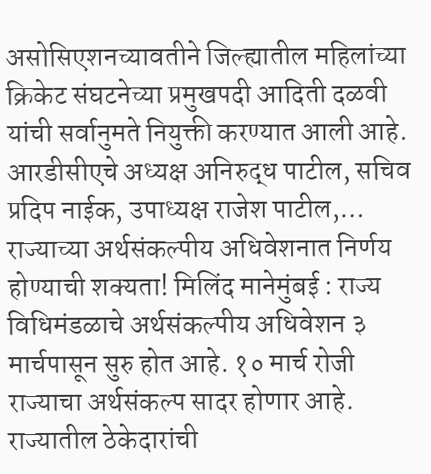असोसिएशनच्यावतीने जिल्ह्यातील महिलांच्या क्रिकेट संघटनेच्या प्रमुखपदी आदिती दळवी यांची सर्वानुमते नियुक्ती करण्यात आली आहे. आरडीसीएचे अध्यक्ष अनिरुद्ध पाटील, सचिव प्रदिप नाईक, उपाध्यक्ष राजेश पाटील,…
राज्याच्या अर्थसंकल्पीय अधिवेशनात निर्णय होण्याची शक्यता! मिलिंद मानेमुंबई : राज्य विधिमंडळाचे अर्थसंकल्पीय अधिवेशन ३ मार्चपासून सुरु होत आहे. १० मार्च रोजी राज्याचा अर्थसंकल्प सादर होणार आहे. राज्यातील ठेकेदारांची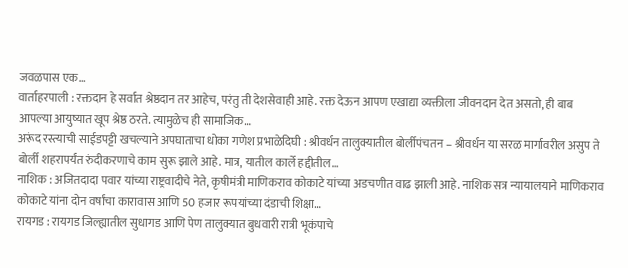जवळपास एक…
वार्ताहरपाली : रक्तदान हे सर्वात श्रेष्ठदान तर आहेच, परंतु ती देशसेवाही आहे. रक्त देऊन आपण एखाद्या व्यक्तीला जीवनदान देत असतो, ही बाब आपल्या आयुष्यात खूप श्रेष्ठ ठरते. त्यामुळेच ही सामाजिक…
अरूंद रस्त्याची साईडपट्टी खचल्याने अपघाताचा धोका गणेश प्रभाळेदिघी : श्रीवर्धन तालुक्यातील बोर्लीपंचतन – श्रीवर्धन या सरळ मार्गावरील असुप ते बोर्ली शहरापर्यंत रुंदीकरणाचे काम सुरू झाले आहे. मात्र, यातील कार्ले हद्दीतील…
नाशिक : अजितदादा पवार यांच्या राष्ट्रवादीचे नेते, कृषीमंत्री माणिकराव कोकाटे यांच्या अडचणीत वाढ झाली आहे. नाशिक सत्र न्यायालयाने माणिकराव कोकाटे यांना दोन वर्षांचा कारावास आणि 50 हजार रूपयांच्या दंडाची शिक्षा…
रायगड : रायगड जिल्ह्यातील सुधागड आणि पेण तालुक्यात बुधवारी रात्री भूकंपाचे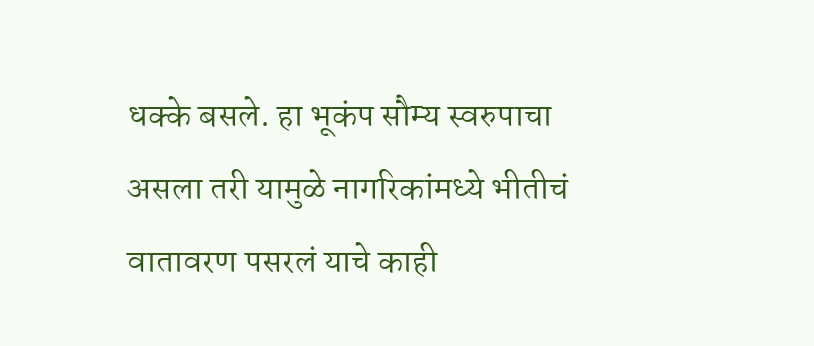धक्के बसले. हा भूकंप सौम्य स्वरुपाचा असला तरी यामुळे नागरिकांमध्ये भीतीचं वातावरण पसरलं याचे काही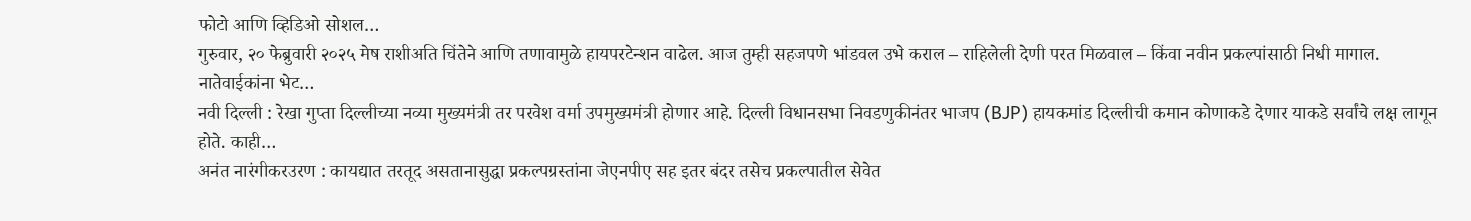फोटो आणि व्हिडिओ सोशल…
गुरुवार, २० फेब्रुवारी २०२५ मेष राशीअति चिंतेने आणि तणावामुळे हायपरटेन्शन वाढेल. आज तुम्ही सहजपणे भांडवल उभे कराल – राहिलेली देणी परत मिळवाल – किंवा नवीन प्रकल्पांसाठी निधी मागाल. नातेवाईकांना भेट…
नवी दिल्ली : रेखा गुप्ता दिल्लीच्या नव्या मुख्यमंत्री तर परवेश वर्मा उपमुख्यमंत्री होणार आहे. दिल्ली विधानसभा निवडणुकीनंतर भाजप (BJP) हायकमांड दिल्लीची कमान कोणाकडे देणार याकडे सर्वांचे लक्ष लागून होते. काही…
अनंत नारंगीकरउरण : कायद्यात तरतूद असतानासुद्धा प्रकल्पग्रस्तांना जेएनपीए सह इतर बंदर तसेच प्रकल्पातील सेवेत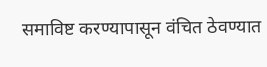समाविष्ट करण्यापासून वंचित ठेवण्यात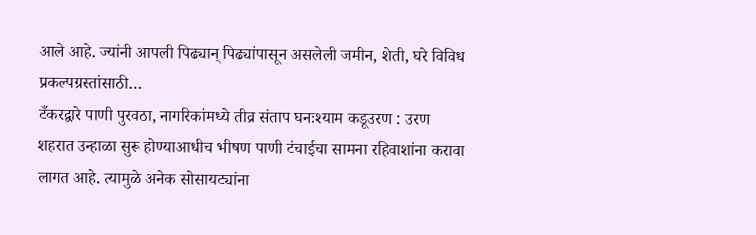आले आहे. ज्यांनी आपली पिढ्यान् पिढ्यांपासून असलेली जमीन, शेती, घरे विविध प्रकल्पग्रस्तांसाठी…
टँकरद्वारे पाणी पुरवठा, नागरिकांमध्ये तीव्र संताप घनःश्याम कडूउरण : उरण शहरात उन्हाळा सुरू होण्याआधीच भीषण पाणी टंचाईचा सामना रहिवाशांना करावा लागत आहे. त्यामुळे अनेक सोसायट्यांना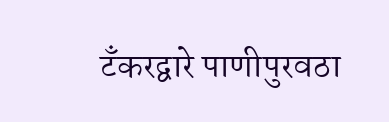टँकरद्वारे पाणीपुरवठा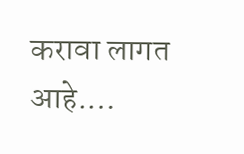करावा लागत आहे.…